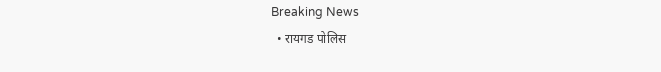Breaking News
  • रायगड पोलिस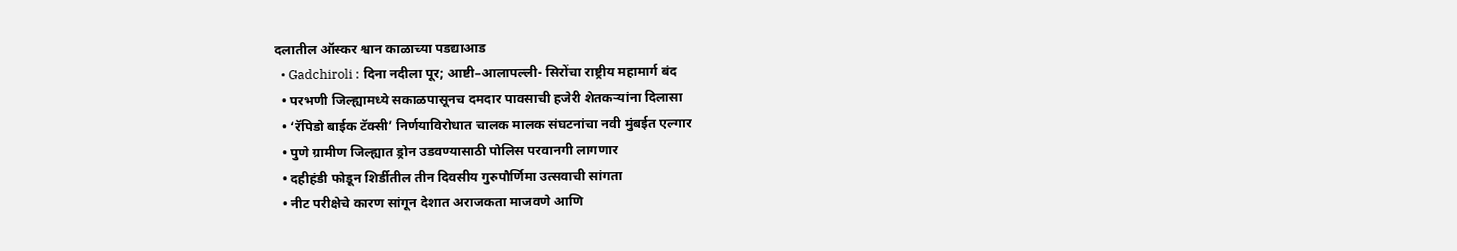दलातील ऑस्कर श्वान काळाच्या पडद्याआड
  • Gadchiroli : दिना नदीला पूर; आष्टी–आलापल्ली- सिरोंचा राष्ट्रीय महामार्ग बंद
  • परभणी जिल्ह्यामध्ये सकाळपासूनच दमदार पावसाची हजेरी शेतकऱ्यांना दिलासा
  • ‘रॅपिडो बाईक टॅक्सी’ निर्णयाविरोधात चालक मालक संघटनांचा नवी मुंबईत एल्गार
  • पुणे ग्रामीण जिल्ह्यात ड्रोन उडवण्यासाठी पोलिस परवानगी लागणार
  • दहीहंडी फोडून शिर्डीतील तीन दिवसीय गुरुपौर्णिमा उत्सवाची सांगता
  • नीट परीक्षेचे कारण सांगून देशात अराजकता माजवणे आणि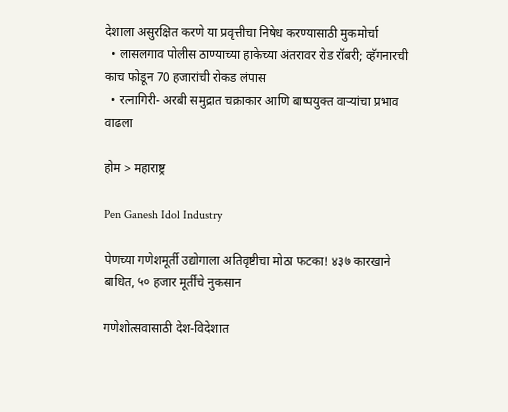देशाला असुरक्षित करणे या प्रवृत्तीचा निषेध करण्यासाठी मुकमोर्चा
  • लासलगाव पोलीस ठाण्याच्या हाकेच्या अंतरावर रोड रॉबरी; व्हॅगनारची काच फोडून 70 हजारांची रोकड लंपास
  • रत्नागिरी- अरबी समुद्रात चक्राकार आणि बाष्पयुक्त वाऱ्यांचा प्रभाव वाढला

होम > महाराष्ट्र

Pen Ganesh Idol Industry

पेणच्या गणेशमूर्ती उद्योगाला अतिवृष्टीचा मोठा फटका! ४३७ कारखाने बाधित, ५० हजार मूर्तींचे नुकसान

गणेशोत्सवासाठी देश-विदेशात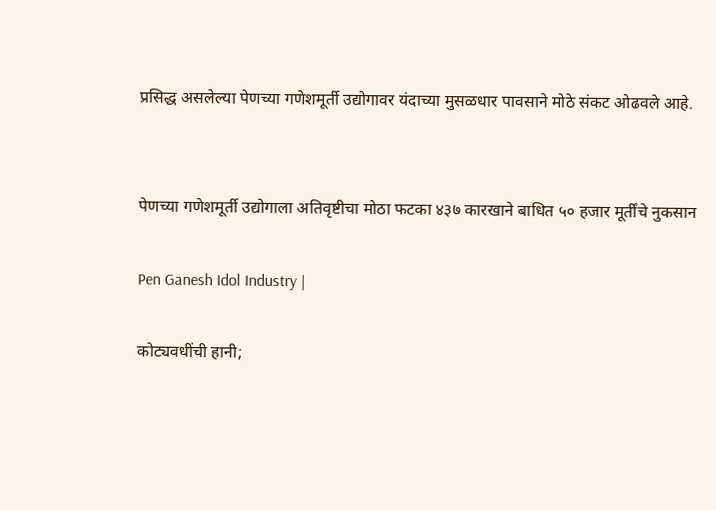प्रसिद्ध असलेल्या पेणच्या गणेशमूर्ती उद्योगावर यंदाच्या मुसळधार पावसाने मोठे संकट ओढवले आहे.


पेणच्या गणेशमूर्ती उद्योगाला अतिवृष्टीचा मोठा फटका ४३७ कारखाने बाधित ५० हजार मूर्तींचे नुकसान

Pen Ganesh Idol Industry |

कोट्यवधींची हानी;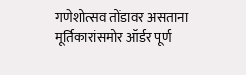गणेशोत्सव तोंडावर असताना मूर्तिकारांसमोर ऑर्डर पूर्ण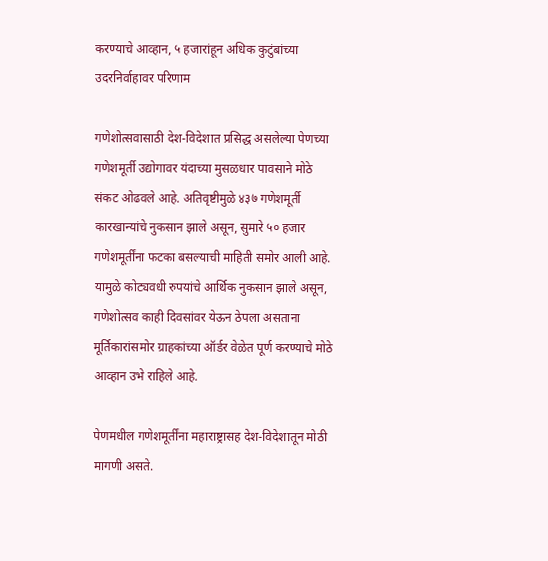करण्याचे आव्हान, ५ हजारांहून अधिक कुटुंबांच्या उदरनिर्वाहावर परिणाम

गणेशोत्सवासाठी देश-विदेशात प्रसिद्ध असलेल्या पेणच्या गणेशमूर्ती उद्योगावर यंदाच्या मुसळधार पावसाने मोठे संकट ओढवले आहे. अतिवृष्टीमुळे ४३७ गणेशमूर्ती कारखान्यांचे नुकसान झाले असून, सुमारे ५० हजार गणेशमूर्तींना फटका बसल्याची माहिती समोर आली आहे. यामुळे कोट्यवधी रुपयांचे आर्थिक नुकसान झाले असून, गणेशोत्सव काही दिवसांवर येऊन ठेपला असताना मूर्तिकारांसमोर ग्राहकांच्या ऑर्डर वेळेत पूर्ण करण्याचे मोठे आव्हान उभे राहिले आहे.

पेणमधील गणेशमूर्तींना महाराष्ट्रासह देश-विदेशातून मोठी मागणी असते.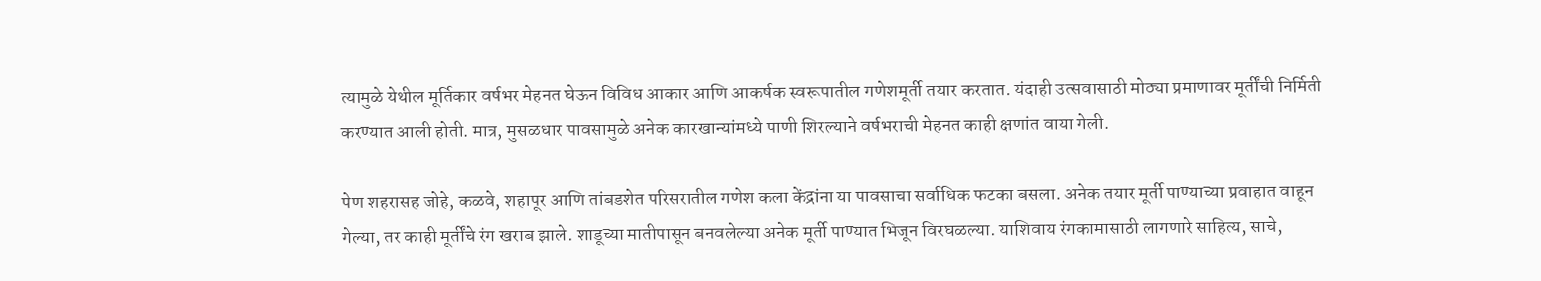त्यामुळे येथील मूर्तिकार वर्षभर मेहनत घेऊन विविध आकार आणि आकर्षक स्वरूपातील गणेशमूर्ती तयार करतात. यंदाही उत्सवासाठी मोठ्या प्रमाणावर मूर्तींची निर्मिती करण्यात आली होती. मात्र, मुसळधार पावसामुळे अनेक कारखान्यांमध्ये पाणी शिरल्याने वर्षभराची मेहनत काही क्षणांत वाया गेली.

पेण शहरासह जोहे, कळवे, शहापूर आणि तांबडशेत परिसरातील गणेश कला केंद्रांना या पावसाचा सर्वाधिक फटका बसला. अनेक तयार मूर्ती पाण्याच्या प्रवाहात वाहून गेल्या, तर काही मूर्तींचे रंग खराब झाले. शाडूच्या मातीपासून बनवलेल्या अनेक मूर्ती पाण्यात भिजून विरघळल्या. याशिवाय रंगकामासाठी लागणारे साहित्य, साचे,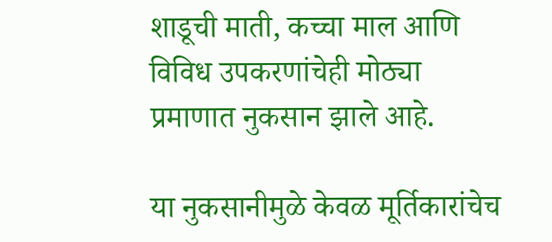शाडूची माती, कच्चा माल आणि विविध उपकरणांचेही मोठ्या प्रमाणात नुकसान झाले आहे.

या नुकसानीमुळे केवळ मूर्तिकारांचेच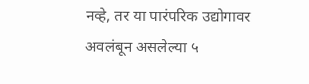नव्हे, तर या पारंपरिक उद्योगावर अवलंबून असलेल्या ५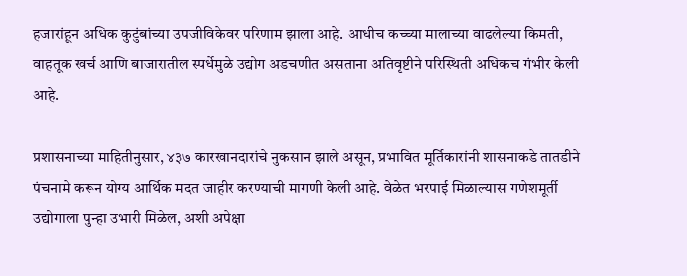हजारांहून अधिक कुटुंबांच्या उपजीविकेवर परिणाम झाला आहे. आधीच कच्च्या मालाच्या वाढलेल्या किमती, वाहतूक खर्च आणि बाजारातील स्पर्धेमुळे उद्योग अडचणीत असताना अतिवृष्टीने परिस्थिती अधिकच गंभीर केली आहे.

प्रशासनाच्या माहितीनुसार, ४३७ कारखानदारांचे नुकसान झाले असून, प्रभावित मूर्तिकारांनी शासनाकडे तातडीने पंचनामे करून योग्य आर्थिक मदत जाहीर करण्याची मागणी केली आहे. वेळेत भरपाई मिळाल्यास गणेशमूर्ती उद्योगाला पुन्हा उभारी मिळेल, अशी अपेक्षा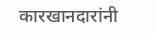कारखानदारांनी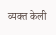व्यक्त केली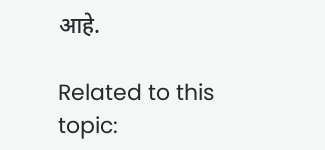आहे.

Related to this topic: